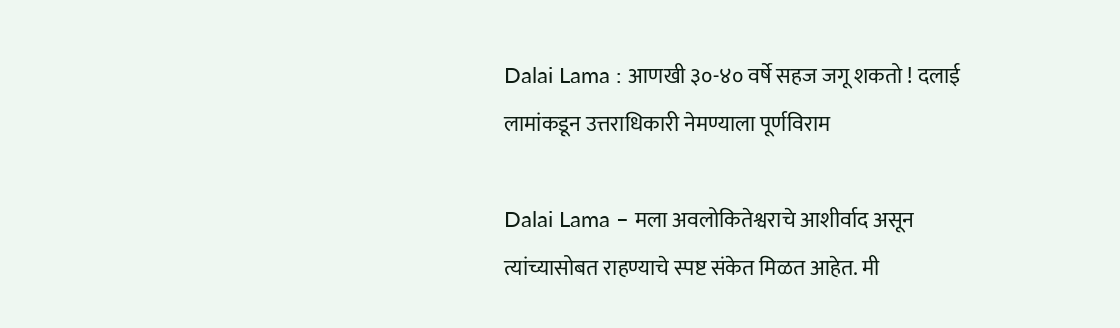Dalai Lama : आणखी ३०-४० वर्षे सहज जगू शकतो ! दलाई लामांकडून उत्तराधिकारी नेमण्याला पूर्णविराम

Dalai Lama – मला अवलोकितेश्वराचे आशीर्वाद असून त्यांच्यासोबत राहण्याचे स्पष्ट संकेत मिळत आहेत. मी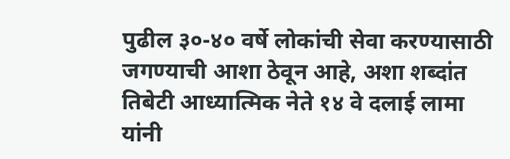पुढील ३०-४० वर्षे लोकांची सेवा करण्यासाठी जगण्याची आशा ठेवून आहे, अशा शब्दांत तिबेटी आध्यात्मिक नेते १४ वे दलाई लामा यांनी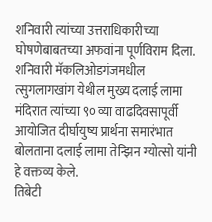शनिवारी त्यांच्या उत्तराधिकारीच्या घोषणेबाबतच्या अफवांना पूर्णविराम दिला. शनिवारी मॅकलिओडगंजमधील त्सुगलागखांग येथील मुख्य दलाई लामा मंदिरात त्यांच्या ९० व्या वाढदिवसापूर्वी आयोजित दीर्घायुष्य प्रार्थना समारंभात बोलताना दलाई लामा तेन्झिन ग्योत्सो यांनी हे वक्तव्य केले.
तिबेटी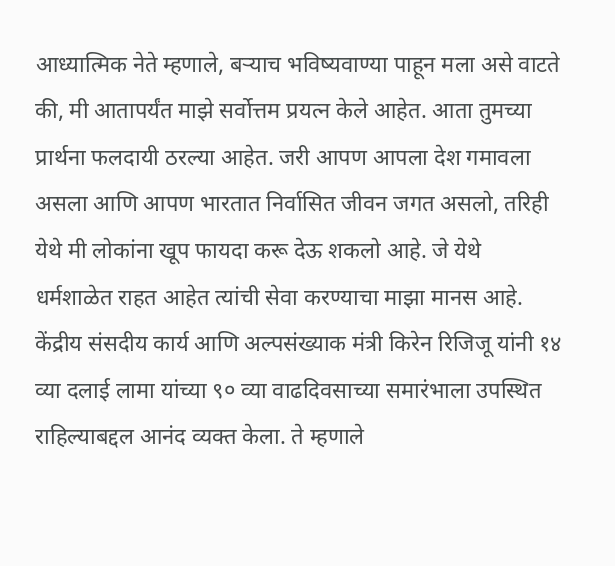आध्यात्मिक नेते म्हणाले, बऱ्याच भविष्यवाण्या पाहून मला असे वाटते की, मी आतापर्यंत माझे सर्वोत्तम प्रयत्न केले आहेत. आता तुमच्या प्रार्थना फलदायी ठरल्या आहेत. जरी आपण आपला देश गमावला असला आणि आपण भारतात निर्वासित जीवन जगत असलो, तरिही येथे मी लोकांना खूप फायदा करू देऊ शकलो आहे. जे येथे धर्मशाळेत राहत आहेत त्यांची सेवा करण्याचा माझा मानस आहे.
केंद्रीय संसदीय कार्य आणि अल्पसंख्याक मंत्री किरेन रिजिजू यांनी १४ व्या दलाई लामा यांच्या ९० व्या वाढदिवसाच्या समारंभाला उपस्थित राहिल्याबद्दल आनंद व्यक्त केला. ते म्हणाले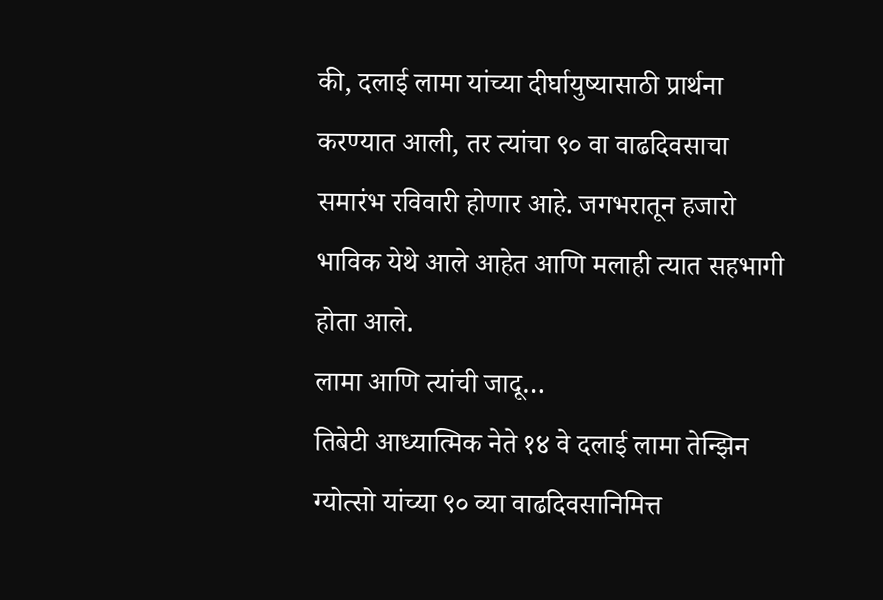की, दलाई लामा यांच्या दीर्घायुष्यासाठी प्रार्थना करण्यात आली, तर त्यांचा ९० वा वाढदिवसाचा समारंभ रविवारी होणार आहे. जगभरातून हजारो भाविक येथे आले आहेत आणि मलाही त्यात सहभागी होता आले.
लामा आणि त्यांची जादू…
तिबेटी आध्यात्मिक नेते १४ वे दलाई लामा तेन्झिन ग्योत्सो यांच्या ९० व्या वाढदिवसानिमित्त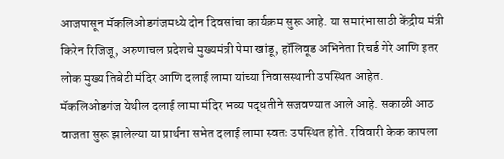आजपासून मॅकलिओडगंजमध्ये दोन दिवसांचा कार्यक्रम सुरू आहे. या समारंभासाठी केंद्रीय मंत्री किरेन रिजिजू, अरुणाचल प्रदेशचे मुख्यमंत्री पेमा खांडू, हॉलिवूड अभिनेता रिचर्ड गेरे आणि इतर लोक मुख्य तिबेटी मंदिर आणि दलाई लामा यांच्या निवासस्थानी उपस्थित आहेत.
मॅकलिओडगंज येथील दलाई लामा मंदिर भव्य पद्धतीने सजवण्यात आले आहे. सकाळी आठ वाजता सुरू झालेल्या या प्रार्थना सभेत दलाई लामा स्वतः उपस्थित होते. रविवारी केक कापला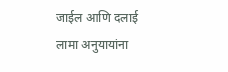जाईल आणि दलाई लामा अनुयायांना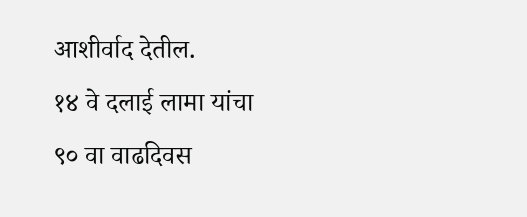आशीर्वाद देतील.
१४ वे दलाई लामा यांचा ९० वा वाढदिवस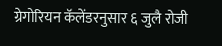ग्रेगोरियन कॅलेंडरनुसार ६ जुलै रोजी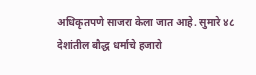अधिकृतपणे साजरा केला जात आहे. सुमारे ४८ देशांतील बौद्ध धर्माचे हजारो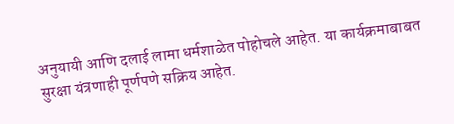अनुयायी आणि दलाई लामा धर्मशाळेत पोहोचले आहेत. या कार्यक्रमाबाबत सुरक्षा यंत्रणाही पूर्णपणे सक्रिय आहेत.